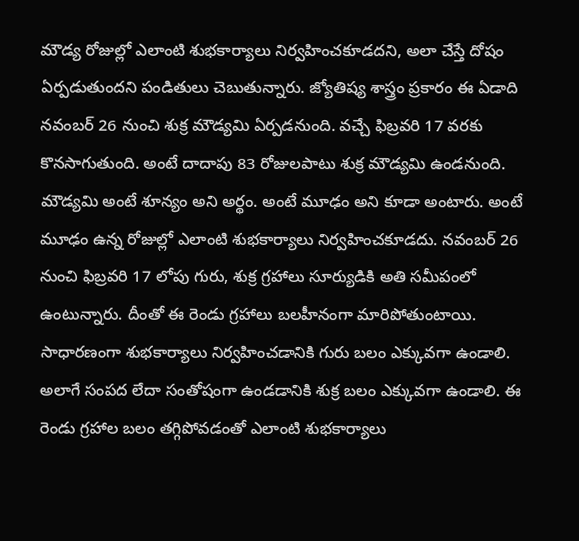మౌడ్య రోజుల్లో ఎలాంటి శుభకార్యాలు నిర్వహించకూడదని, అలా చేస్తే దోషం ఏర్పడుతుందని పండితులు చెబుతున్నారు. జ్యోతిష్య శాస్త్రం ప్రకారం ఈ ఏడాది నవంబర్ 26 నుంచి శుక్ర మౌడ్యమి ఏర్పడనుంది. వచ్చే ఫిబ్రవరి 17 వరకు కొనసాగుతుంది. అంటే దాదాపు 83 రోజులపాటు శుక్ర మౌడ్యమి ఉండనుంది. మౌడ్యమి అంటే శూన్యం అని అర్థం. అంటే మూఢం అని కూడా అంటారు. అంటే మూఢం ఉన్న రోజుల్లో ఎలాంటి శుభకార్యాలు నిర్వహించకూడదు. నవంబర్ 26 నుంచి ఫిబ్రవరి 17 లోపు గురు, శుక్ర గ్రహాలు సూర్యుడికి అతి సమీపంలో ఉంటున్నారు. దీంతో ఈ రెండు గ్రహాలు బలహీనంగా మారిపోతుంటాయి. సాధారణంగా శుభకార్యాలు నిర్వహించడానికి గురు బలం ఎక్కువగా ఉండాలి. అలాగే సంపద లేదా సంతోషంగా ఉండడానికి శుక్ర బలం ఎక్కువగా ఉండాలి. ఈ రెండు గ్రహాల బలం తగ్గిపోవడంతో ఎలాంటి శుభకార్యాలు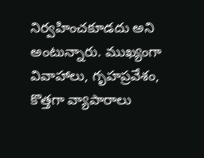నిర్వహించకూడదు అని అంటున్నారు. ముఖ్యంగా వివాహాలు, గృహప్రవేశం, కొత్తగా వ్యాపారాలు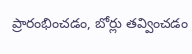ప్రారంభించడం, బోర్లు తవ్వించడం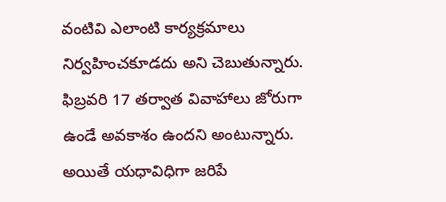వంటివి ఎలాంటి కార్యక్రమాలు నిర్వహించకూడదు అని చెబుతున్నారు. ఫిబ్రవరి 17 తర్వాత వివాహాలు జోరుగా ఉండే అవకాశం ఉందని అంటున్నారు. అయితే యధావిధిగా జరిపే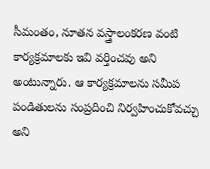సీమంతం, నూతన వస్త్రాలంకరణ వంటి కార్యక్రమాలకు ఇవి వర్తించవు అని అంటున్నారు. ఆ కార్యక్రమాలను సమీప పండితులను సంప్రదించి నిర్వహించుకోవచ్చు అని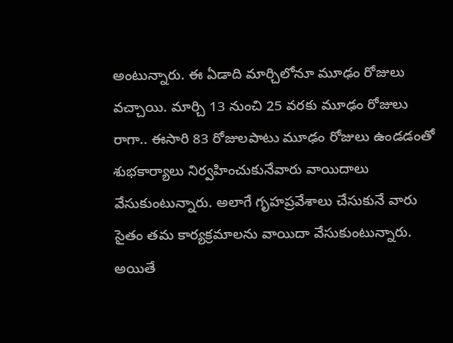అంటున్నారు. ఈ ఏడాది మార్చిలోనూ మూఢం రోజులు వచ్చాయి. మార్చి 13 నుంచి 25 వరకు మూఢం రోజులు రాగా.. ఈసారి 83 రోజులపాటు మూఢం రోజులు ఉండడంతో శుభకార్యాలు నిర్వహించుకునేవారు వాయిదాలు వేసుకుంటున్నారు. అలాగే గృహప్రవేశాలు చేసుకునే వారు సైతం తమ కార్యక్రమాలను వాయిదా వేసుకుంటున్నారు. అయితే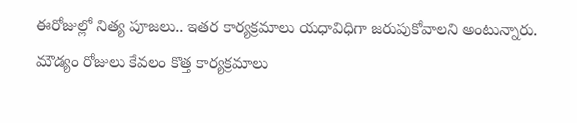ఈరోజుల్లో నిత్య పూజలు.. ఇతర కార్యక్రమాలు యధావిధిగా జరుపుకోవాలని అంటున్నారు. మౌడ్యం రోజులు కేవలం కొత్త కార్యక్రమాలు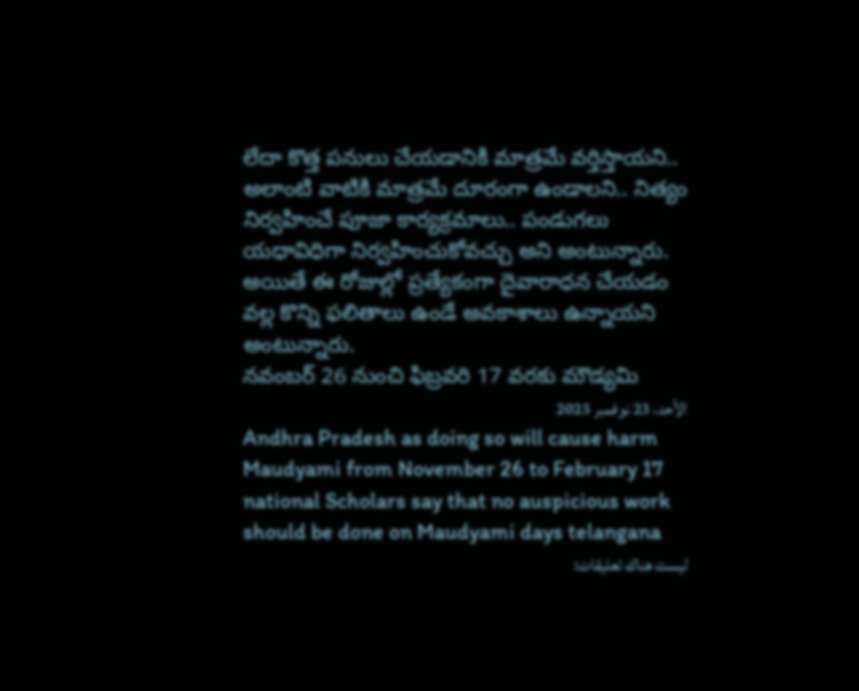లేదా కొత్త పనులు చేయడానికి మాత్రమే వర్తిస్తాయని.. అలాంటి వాటికి మాత్రమే దూరంగా ఉండాలని.. నిత్యం నిర్వహించే పూజా కార్యక్రమాలు.. పండుగలు యధావిధిగా నిర్వహించుకోవచ్చు అని అంటున్నారు. అయితే ఈ రోజుల్లో ప్రత్యేకంగా దైవారాధన చేయడం వల్ల కొన్ని ఫలితాలు ఉండే అవకాశాలు ఉన్నాయని అంటున్నారు.
నవంబర్ 26 నుంచి ఫిబ్రవరి 17 వరకు మౌడ్యమి
الأحد، 23 نوفمبر 2025
Andhra Pradesh as doing so will cause harm Maudyami from November 26 to February 17 national Scholars say that no auspicious work should be done on Maudyami days telangana
ليست هناك تعليقات: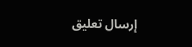إرسال تعليق